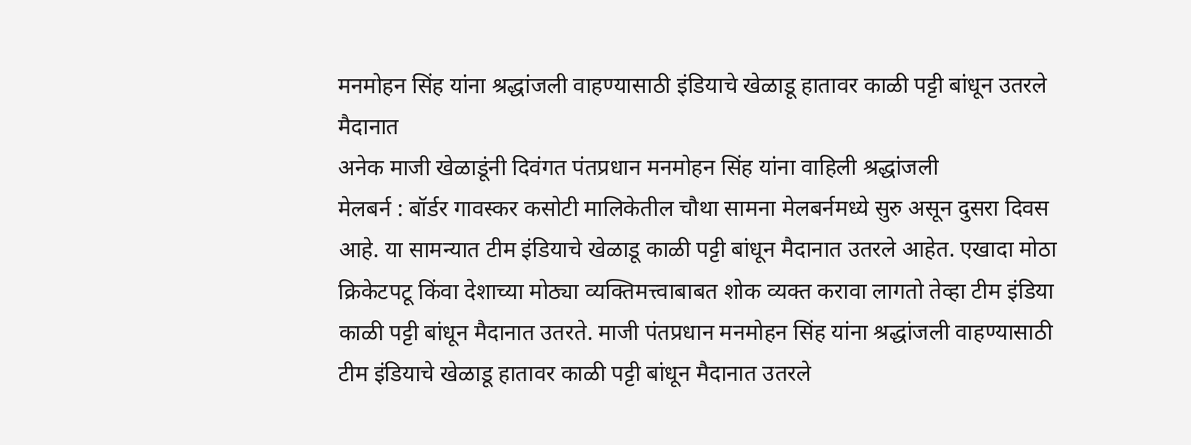मनमोहन सिंह यांना श्रद्धांजली वाहण्यासाठी इंडियाचे खेळाडू हातावर काळी पट्टी बांधून उतरले मैदानात
अनेक माजी खेळाडूंनी दिवंगत पंतप्रधान मनमोहन सिंह यांना वाहिली श्रद्धांजली
मेलबर्न : बॉर्डर गावस्कर कसोटी मालिकेतील चौथा सामना मेलबर्नमध्ये सुरु असून दुसरा दिवस आहे. या सामन्यात टीम इंडियाचे खेळाडू काळी पट्टी बांधून मैदानात उतरले आहेत. एखादा मोठा क्रिकेटपटू किंवा देशाच्या मोठ्या व्यक्तिमत्त्वाबाबत शोक व्यक्त करावा लागतो तेव्हा टीम इंडिया काळी पट्टी बांधून मैदानात उतरते. माजी पंतप्रधान मनमोहन सिंह यांना श्रद्धांजली वाहण्यासाठी टीम इंडियाचे खेळाडू हातावर काळी पट्टी बांधून मैदानात उतरले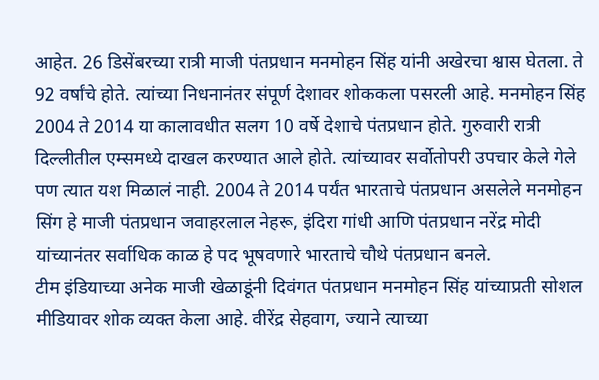आहेत. 26 डिसेंबरच्या रात्री माजी पंतप्रधान मनमोहन सिंह यांनी अखेरचा श्वास घेतला. ते 92 वर्षांचे होते. त्यांच्या निधनानंतर संपूर्ण देशावर शोककला पसरली आहे. मनमोहन सिंह 2004 ते 2014 या कालावधीत सलग 10 वर्षे देशाचे पंतप्रधान होते. गुरुवारी रात्री दिल्लीतील एम्समध्ये दाखल करण्यात आले होते. त्यांच्यावर सर्वोतोपरी उपचार केले गेले पण त्यात यश मिळालं नाही. 2004 ते 2014 पर्यंत भारताचे पंतप्रधान असलेले मनमोहन सिंग हे माजी पंतप्रधान जवाहरलाल नेहरू, इंदिरा गांधी आणि पंतप्रधान नरेंद्र मोदी यांच्यानंतर सर्वाधिक काळ हे पद भूषवणारे भारताचे चौथे पंतप्रधान बनले.
टीम इंडियाच्या अनेक माजी खेळाडूंनी दिवंगत पंतप्रधान मनमोहन सिंह यांच्याप्रती सोशल मीडियावर शोक व्यक्त केला आहे. वीरेंद्र सेहवाग, ज्याने त्याच्या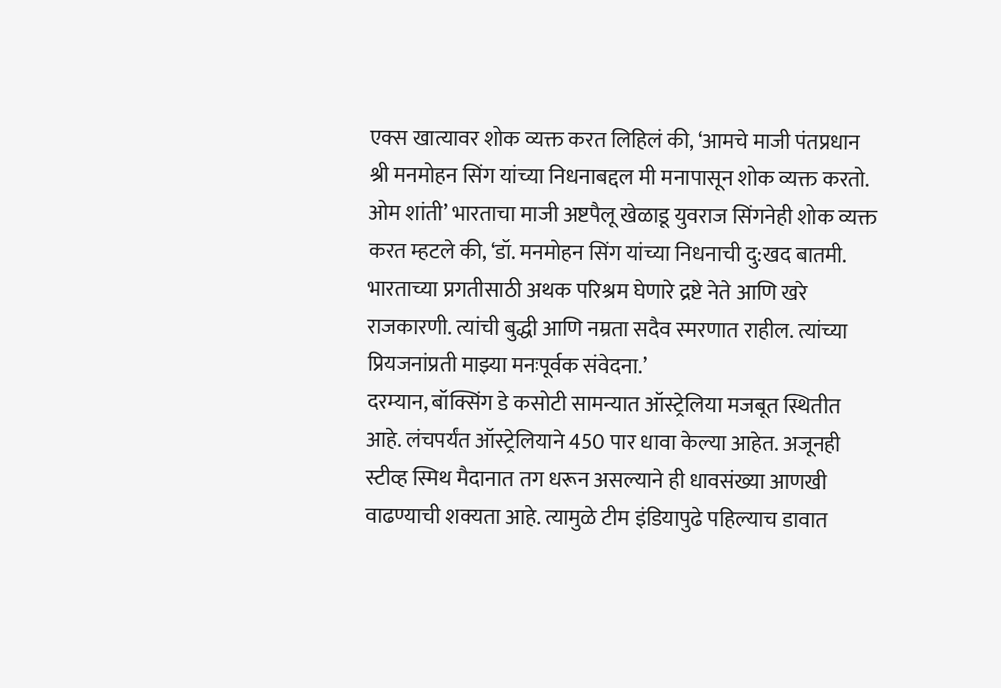एक्स खात्यावर शोक व्यक्त करत लिहिलं की, ‘आमचे माजी पंतप्रधान श्री मनमोहन सिंग यांच्या निधनाबद्दल मी मनापासून शोक व्यक्त करतो. ओम शांती’ भारताचा माजी अष्टपैलू खेळाडू युवराज सिंगनेही शोक व्यक्त करत म्हटले की, ‘डॉ. मनमोहन सिंग यांच्या निधनाची दु:खद बातमी. भारताच्या प्रगतीसाठी अथक परिश्रम घेणारे द्रष्टे नेते आणि खरे राजकारणी. त्यांची बुद्धी आणि नम्रता सदैव स्मरणात राहील. त्यांच्या प्रियजनांप्रती माझ्या मनःपूर्वक संवेदना.’
दरम्यान, बॉक्सिंग डे कसोटी सामन्यात ऑस्ट्रेलिया मजबूत स्थितीत आहे. लंचपर्यंत ऑस्ट्रेलियाने 450 पार धावा केल्या आहेत. अजूनही स्टीव्ह स्मिथ मैदानात तग धरून असल्याने ही धावसंख्या आणखी वाढण्याची शक्यता आहे. त्यामुळे टीम इंडियापुढे पहिल्याच डावात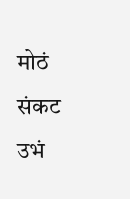मोठं संकट उभं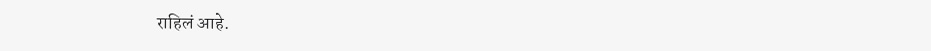राहिलं आहे.